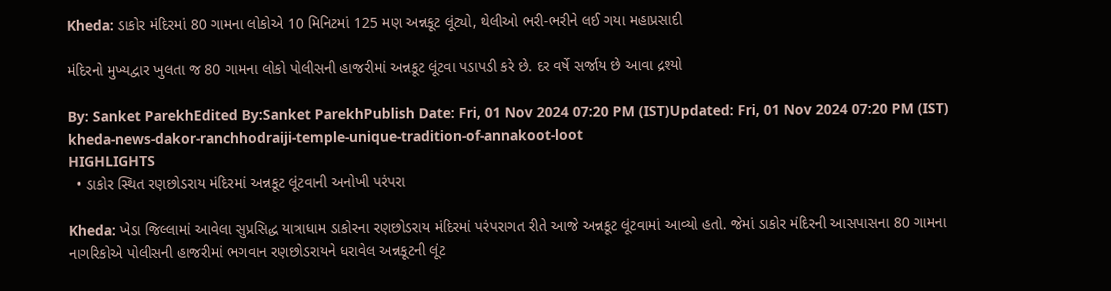Kheda: ડાકોર મંદિરમાં 80 ગામના લોકોએ 10 મિનિટમાં 125 મણ અન્નકૂટ લૂંટ્યો, થેલીઓ ભરી-ભરીને લઈ ગયા મહાપ્રસાદી

મંદિરનો મુખ્યદ્વાર ખુલતા જ 80 ગામના લોકો પોલીસની હાજરીમાં અન્નકૂટ લૂંટવા પડાપડી કરે છે. દર વર્ષે સર્જાય છે આવા દ્રશ્યો

By: Sanket ParekhEdited By:Sanket ParekhPublish Date: Fri, 01 Nov 2024 07:20 PM (IST)Updated: Fri, 01 Nov 2024 07:20 PM (IST)
kheda-news-dakor-ranchhodraiji-temple-unique-tradition-of-annakoot-loot
HIGHLIGHTS
  • ડાકોર સ્થિત રણછોડરાય મંદિરમાં અન્નકૂટ લૂંટવાની અનોખી પરંપરા

Kheda: ખેડા જિલ્લામાં આવેલા સુપ્રસિદ્ધ યાત્રાધામ ડાકોરના રણછોડરાય મંદિરમાં પરંપરાગત રીતે આજે અન્નકૂટ લૂંટવામાં આવ્યો હતો. જેમાં ડાકોર મંદિરની આસપાસના 80 ગામના નાગરિકોએ પોલીસની હાજરીમાં ભગવાન રણછોડરાયને ધરાવેલ અન્નકૂટની લૂંટ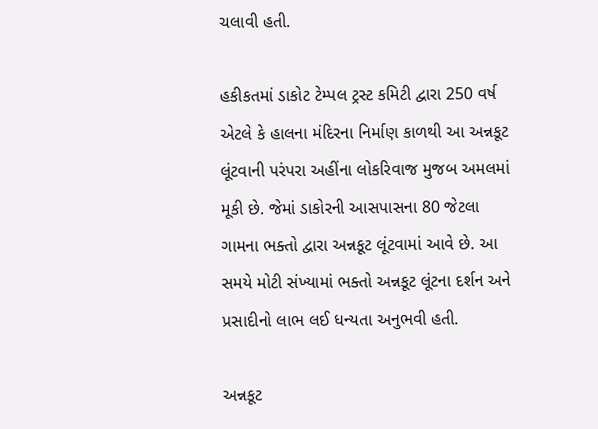ચલાવી હતી.

હકીકતમાં ડાકોટ ટેમ્પલ ટ્રસ્ટ કમિટી દ્વારા 250 વર્ષ એટલે કે હાલના મંદિરના નિર્માણ કાળથી આ અન્નકૂટ લૂંટવાની પરંપરા અહીંના લોકરિવાજ મુજબ અમલમાં મૂકી છે. જેમાં ડાકોરની આસપાસના 80 જેટલા ગામના ભક્તો દ્વારા અન્નકૂટ લૂંટવામાં આવે છે. આ સમયે મોટી સંખ્યામાં ભક્તો અન્નકૂટ લૂંટના દર્શન અને પ્રસાદીનો લાભ લઈ ધન્યતા અનુભવી હતી.

અન્નકૂટ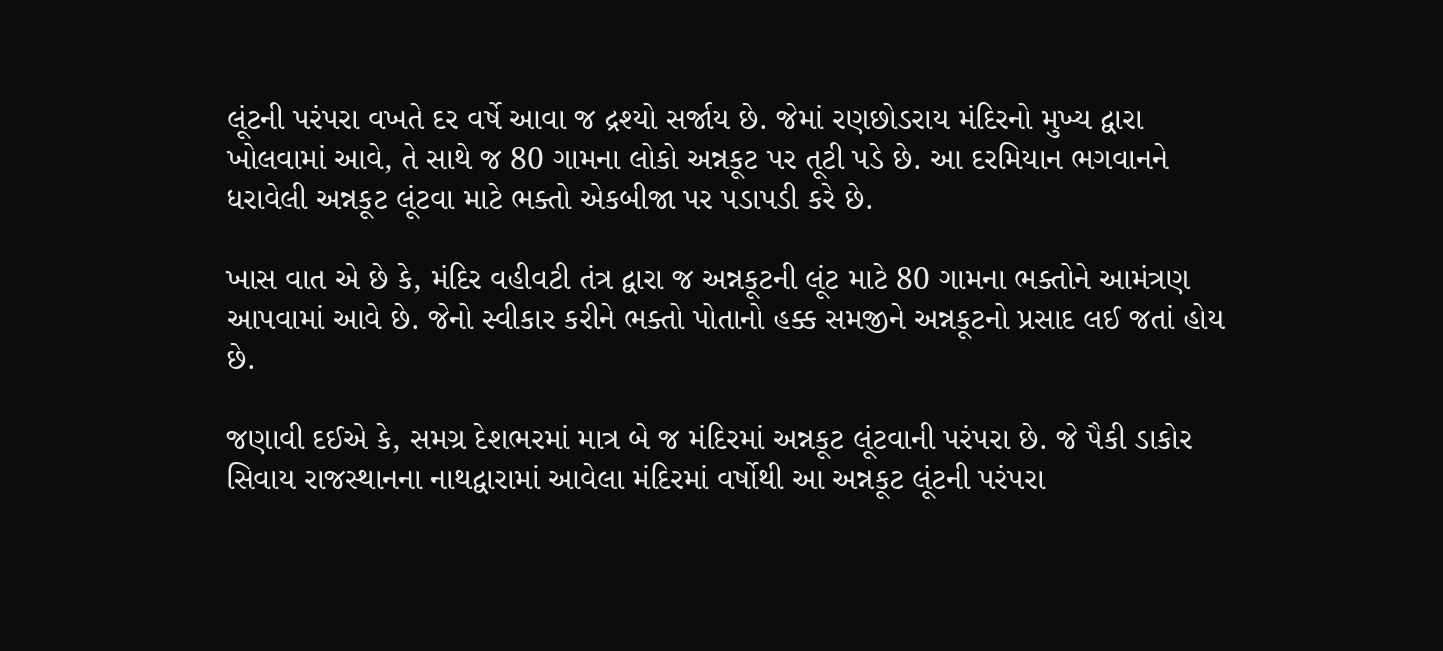લૂંટની પરંપરા વખતે દર વર્ષે આવા જ દ્રશ્યો સર્જાય છે. જેમાં રણછોડરાય મંદિરનો મુખ્ય દ્વારા ખોલવામાં આવે, તે સાથે જ 80 ગામના લોકો અન્નકૂટ પર તૂટી પડે છે. આ દરમિયાન ભગવાનને ધરાવેલી અન્નકૂટ લૂંટવા માટે ભક્તો એકબીજા પર પડાપડી કરે છે.

ખાસ વાત એ છે કે, મંદિર વહીવટી તંત્ર દ્વારા જ અન્નકૂટની લૂંટ માટે 80 ગામના ભક્તોને આમંત્રણ આપવામાં આવે છે. જેનો સ્વીકાર કરીને ભક્તો પોતાનો હક્ક સમજીને અન્નકૂટનો પ્રસાદ લઈ જતાં હોય છે.

જણાવી દઈએ કે, સમગ્ર દેશભરમાં માત્ર બે જ મંદિરમાં અન્નકૂટ લૂંટવાની પરંપરા છે. જે પૈકી ડાકોર સિવાય રાજસ્થાનના નાથદ્વારામાં આવેલા મંદિરમાં વર્ષોથી આ અન્નકૂટ લૂંટની પરંપરા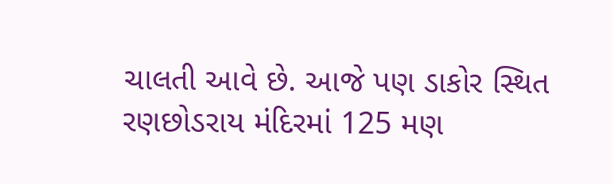ચાલતી આવે છે. આજે પણ ડાકોર સ્થિત રણછોડરાય મંદિરમાં 125 મણ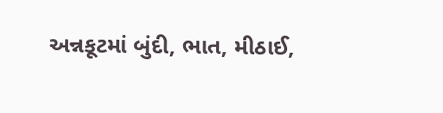અન્નકૂટમાં બુંદી, ભાત, મીઠાઈ,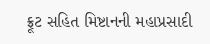ફ્રૂટ સહિત મિષ્ટાનની મહાપ્રસાદી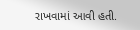રાખવામાં આવી હતી.